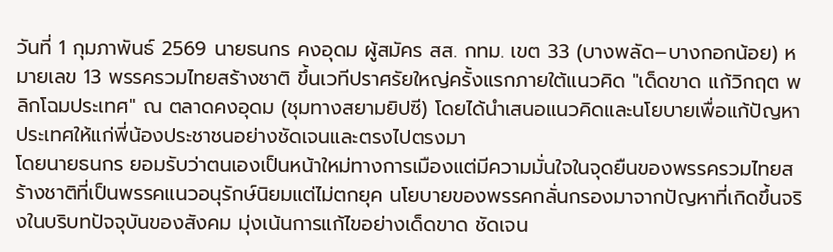วันที่ 1 กุมภาพันธ์ 2569 นายธนกร คงอุดม ผู้สมัคร สส. กทม. เขต 33 (บางพลัด–บางกอกน้อย) หมายเลข 13 พรรครวมไทยสร้างชาติ ขึ้นเวทีปราศรัยใหญ่ครั้งแรกภายใต้แนวคิด "เด็ดขาด แก้วิกฤต พลิกโฉมประเทศ" ณ ตลาดคงอุดม (ชุมทางสยามยิปซี) โดยได้นำเสนอแนวคิดและนโยบายเพื่อแก้ปัญหาประเทศให้แก่พี่น้องประชาชนอย่างชัดเจนและตรงไปตรงมา
โดยนายธนกร ยอมรับว่าตนเองเป็นหน้าใหม่ทางการเมืองแต่มีความมั่นใจในจุดยืนของพรรครวมไทยสร้างชาติที่เป็นพรรคแนวอนุรักษ์นิยมแต่ไม่ตกยุค นโยบายของพรรคกลั่นกรองมาจากปัญหาที่เกิดขึ้นจริงในบริบทปัจจุบันของสังคม มุ่งเน้นการแก้ไขอย่างเด็ดขาด ชัดเจน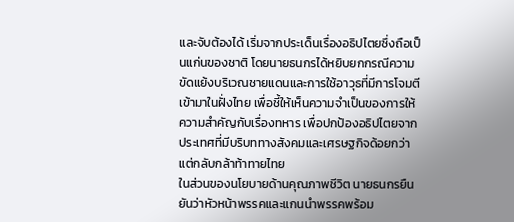และจับต้องได้ เริ่มจากประเด็นเรื่องอธิปไตยซึ่งถือเป็นแก่นของชาติ โดยนายธนกรได้หยิบยกกรณีความขัดแย้งบริเวณชายแดนและการใช้อาวุธที่มีการโจมตีเข้ามาในฝั่งไทย เพื่อชี้ให้เห็นความจำเป็นของการให้ความสำคัญกับเรื่องทหาร เพื่อปกป้องอธิปไตยจากประเทศที่มีบริบททางสังคมและเศรษฐกิจด้อยกว่าแต่กลับกล้าท้าทายไทย
ในส่วนของนโยบายด้านคุณภาพชีวิต นายธนกรยืนยันว่าหัวหน้าพรรคและแกนนำพรรคพร้อม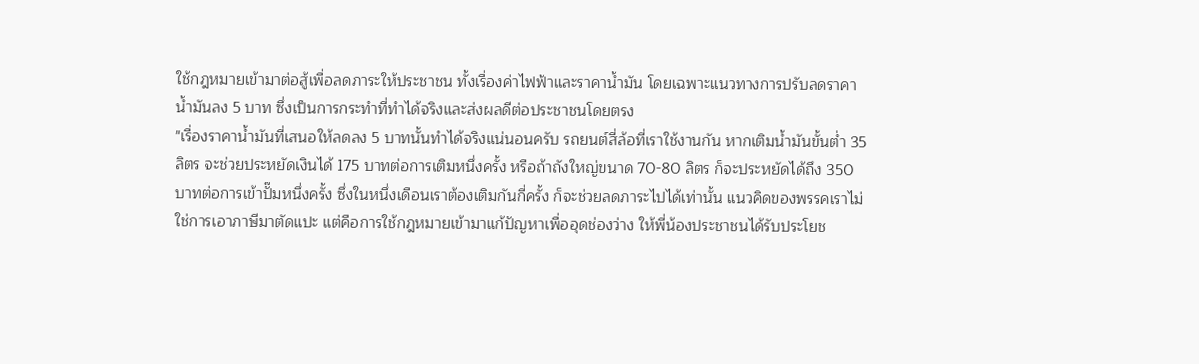ใช้กฎหมายเข้ามาต่อสู้เพื่อลดภาระให้ประชาชน ทั้งเรื่องค่าไฟฟ้าและราคาน้ำมัน โดยเฉพาะแนวทางการปรับลดราคาน้ำมันลง 5 บาท ซึ่งเป็นการกระทำที่ทำได้จริงและส่งผลดีต่อประชาชนโดยตรง
"เรื่องราคาน้ำมันที่เสนอให้ลดลง 5 บาทนั้นทำได้จริงแน่นอนครับ รถยนต์สี่ล้อที่เราใช้งานกัน หากเติมน้ำมันขั้นต่ำ 35 ลิตร จะช่วยประหยัดเงินได้ 175 บาทต่อการเติมหนึ่งครั้ง หรือถ้าถังใหญ่ขนาด 70-80 ลิตร ก็จะประหยัดได้ถึง 350 บาทต่อการเข้าปั๊มหนึ่งครั้ง ซึ่งในหนึ่งเดือนเราต้องเติมกันกี่ครั้ง ก็จะช่วยลดภาระไปได้เท่านั้น แนวคิดของพรรคเราไม่ใช่การเอาภาษีมาตัดแปะ แต่คือการใช้กฎหมายเข้ามาแก้ปัญหาเพื่ออุดช่องว่าง ให้พี่น้องประชาชนได้รับประโยช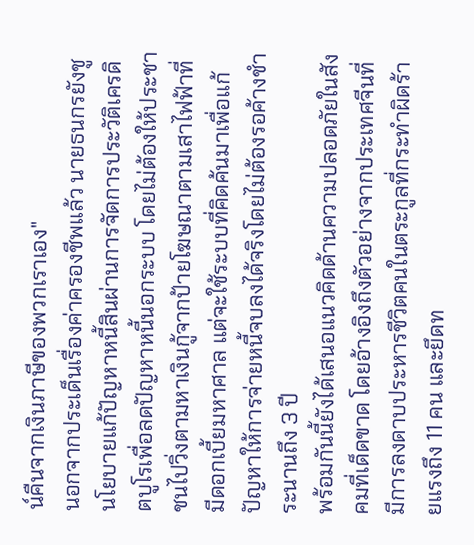น์คืนจากเงินภาษีของพวกเราเอง"
นอกจากประเด็นเรื่องค่าครองชีพแล้ว นายธนกรยังชูนโยบายแก้ปัญหาหนี้สินผ่านการจัดการประวัติเครดิตบูโรเพื่อลดปัญหาหนี้นอกระบบ โดยไม่ต้องให้ประชาชนไปวิ่งตามหาเงินกู้จากป้ายโฆษณาตามเสาไฟฟ้าที่มีดอกเบี้ยมหาศาล แต่จะใช้ระบบที่คิดค้นมาเพื่อแก้ปัญหาให้การจ่ายหนี้จบลงได้จริงโดยไม่ต้องรอค้างชำระนานถึง 3 ปี
พร้อมกันนี้ยังได้เสนอแนวคิดด้านความปลอดภัยในสังคมที่เด็ดขาด โดยอ้างอิงถึงตัวอย่างจากประเทศจีนที่มีการลงดาบประหารชีวิตคนในตระกูลที่กระทำผิดร้ายแรงถึง 11 คน และยึดท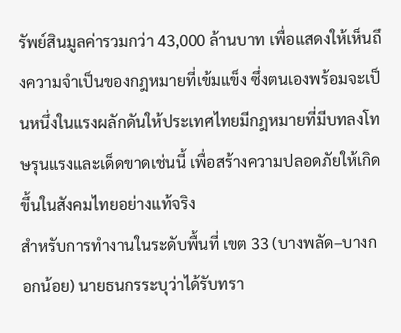รัพย์สินมูลค่ารวมกว่า 43,000 ล้านบาท เพื่อแสดงให้เห็นถึงความจำเป็นของกฎหมายที่เข้มแข็ง ซึ่งตนเองพร้อมจะเป็นหนึ่งในแรงผลักดันให้ประเทศไทยมีกฎหมายที่มีบทลงโทษรุนแรงและเด็ดขาดเช่นนี้ เพื่อสร้างความปลอดภัยให้เกิดขึ้นในสังคมไทยอย่างแท้จริง
สำหรับการทำงานในระดับพื้นที่ เขต 33 (บางพลัด–บางกอกน้อย) นายธนกรระบุว่าได้รับทรา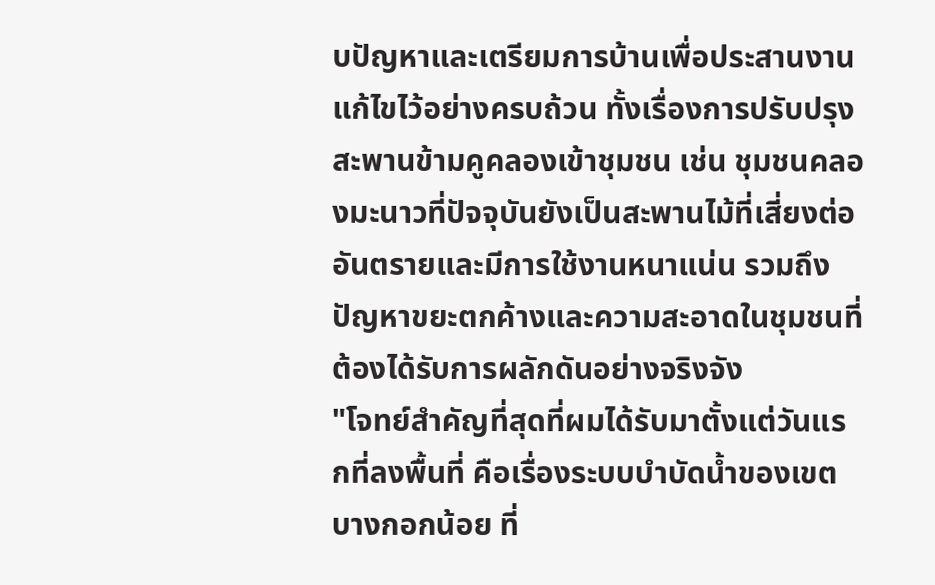บปัญหาและเตรียมการบ้านเพื่อประสานงานแก้ไขไว้อย่างครบถ้วน ทั้งเรื่องการปรับปรุงสะพานข้ามคูคลองเข้าชุมชน เช่น ชุมชนคลองมะนาวที่ปัจจุบันยังเป็นสะพานไม้ที่เสี่ยงต่ออันตรายและมีการใช้งานหนาแน่น รวมถึงปัญหาขยะตกค้างและความสะอาดในชุมชนที่ต้องได้รับการผลักดันอย่างจริงจัง
"โจทย์สำคัญที่สุดที่ผมได้รับมาตั้งแต่วันแรกที่ลงพื้นที่ คือเรื่องระบบบำบัดน้ำของเขตบางกอกน้อย ที่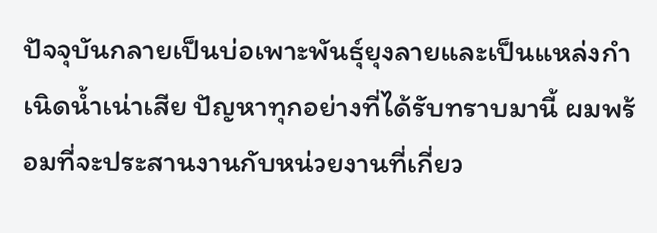ปัจจุบันกลายเป็นบ่อเพาะพันธุ์ยุงลายและเป็นแหล่งกำเนิดน้ำเน่าเสีย ปัญหาทุกอย่างที่ได้รับทราบมานี้ ผมพร้อมที่จะประสานงานกับหน่วยงานที่เกี่ยว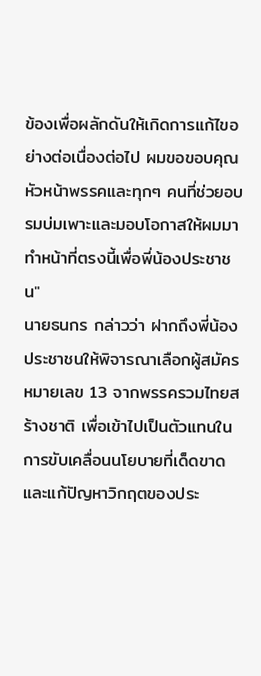ข้องเพื่อผลักดันให้เกิดการแก้ไขอย่างต่อเนื่องต่อไป ผมขอขอบคุณหัวหน้าพรรคและทุกๆ คนที่ช่วยอบรมบ่มเพาะและมอบโอกาสให้ผมมาทำหน้าที่ตรงนี้เพื่อพี่น้องประชาชน"
นายธนกร กล่าวว่า ฝากถึงพี่น้องประชาชนให้พิจารณาเลือกผู้สมัครหมายเลข 13 จากพรรครวมไทยสร้างชาติ เพื่อเข้าไปเป็นตัวแทนในการขับเคลื่อนนโยบายที่เด็ดขาดและแก้ปัญหาวิกฤตของประ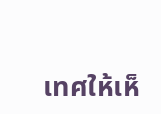เทศให้เห็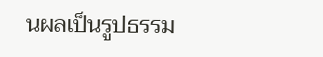นผลเป็นรูปธรรม